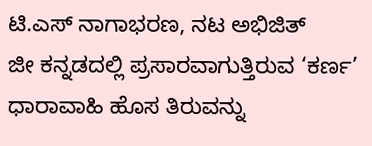ಟಿ.ಎಸ್ ನಾಗಾಭರಣ, ನಟ ಅಭಿಜಿತ್
ಜೀ ಕನ್ನಡದಲ್ಲಿ ಪ್ರಸಾರವಾಗುತ್ತಿರುವ ‘ಕರ್ಣ’ ಧಾರಾವಾಹಿ ಹೊಸ ತಿರುವನ್ನು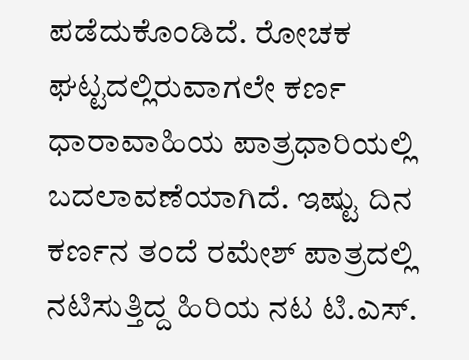ಪಡೆದುಕೊಂಡಿದೆ. ರೋಚಕ ಘಟ್ಟದಲ್ಲಿರುವಾಗಲೇ ಕರ್ಣ ಧಾರಾವಾಹಿಯ ಪಾತ್ರಧಾರಿಯಲ್ಲಿ ಬದಲಾವಣೆಯಾಗಿದೆ. ಇಷ್ಟು ದಿನ ಕರ್ಣನ ತಂದೆ ರಮೇಶ್ ಪಾತ್ರದಲ್ಲಿ ನಟಿಸುತ್ತಿದ್ದ ಹಿರಿಯ ನಟ ಟಿ.ಎಸ್.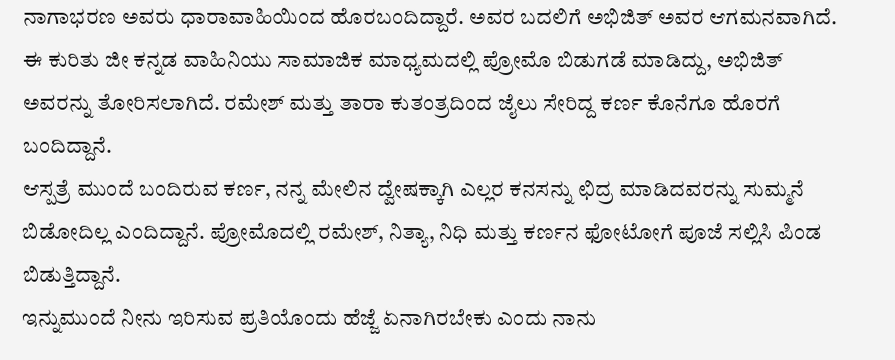ನಾಗಾಭರಣ ಅವರು ಧಾರಾವಾಹಿಯಿಂದ ಹೊರಬಂದಿದ್ದಾರೆ. ಅವರ ಬದಲಿಗೆ ಅಭಿಜಿತ್ ಅವರ ಆಗಮನವಾಗಿದೆ.
ಈ ಕುರಿತು ಜೀ ಕನ್ನಡ ವಾಹಿನಿಯು ಸಾಮಾಜಿಕ ಮಾಧ್ಯಮದಲ್ಲಿ ಪ್ರೋಮೊ ಬಿಡುಗಡೆ ಮಾಡಿದ್ದು, ಅಭಿಜಿತ್ ಅವರನ್ನು ತೋರಿಸಲಾಗಿದೆ. ರಮೇಶ್ ಮತ್ತು ತಾರಾ ಕುತಂತ್ರದಿಂದ ಜೈಲು ಸೇರಿದ್ದ ಕರ್ಣ ಕೊನೆಗೂ ಹೊರಗೆ ಬಂದಿದ್ದಾನೆ.
ಆಸ್ಪತ್ರೆ ಮುಂದೆ ಬಂದಿರುವ ಕರ್ಣ, ನನ್ನ ಮೇಲಿನ ದ್ವೇಷಕ್ಕಾಗಿ ಎಲ್ಲರ ಕನಸನ್ನು ಛಿದ್ರ ಮಾಡಿದವರನ್ನು ಸುಮ್ಮನೆ ಬಿಡೋದಿಲ್ಲ ಎಂದಿದ್ದಾನೆ. ಪ್ರೋಮೊದಲ್ಲಿ ರಮೇಶ್, ನಿತ್ಯಾ, ನಿಧಿ ಮತ್ತು ಕರ್ಣನ ಫೋಟೋಗೆ ಪೂಜೆ ಸಲ್ಲಿಸಿ ಪಿಂಡ ಬಿಡುತ್ತಿದ್ದಾನೆ.
ಇನ್ನುಮುಂದೆ ನೀನು ಇರಿಸುವ ಪ್ರತಿಯೊಂದು ಹೆಜ್ಜೆ ಏನಾಗಿರಬೇಕು ಎಂದು ನಾನು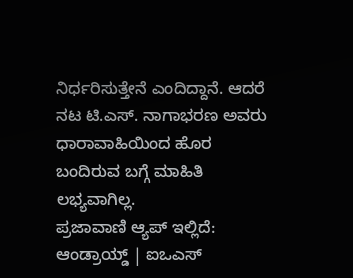ನಿರ್ಧರಿಸುತ್ತೇನೆ ಎಂದಿದ್ದಾನೆ. ಆದರೆ ನಟ ಟಿ.ಎಸ್. ನಾಗಾಭರಣ ಅವರು ಧಾರಾವಾಹಿಯಿಂದ ಹೊರ ಬಂದಿರುವ ಬಗ್ಗೆ ಮಾಹಿತಿ ಲಭ್ಯವಾಗಿಲ್ಲ.
ಪ್ರಜಾವಾಣಿ ಆ್ಯಪ್ ಇಲ್ಲಿದೆ: ಆಂಡ್ರಾಯ್ಡ್ | ಐಒಎಸ್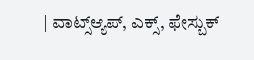| ವಾಟ್ಸ್ಆ್ಯಪ್, ಎಕ್ಸ್, ಫೇಸ್ಬುಕ್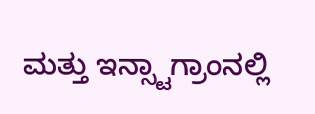ಮತ್ತು ಇನ್ಸ್ಟಾಗ್ರಾಂನಲ್ಲಿ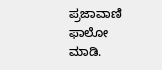ಪ್ರಜಾವಾಣಿ ಫಾಲೋ ಮಾಡಿ.